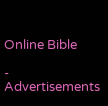Online Bible

- Advertisements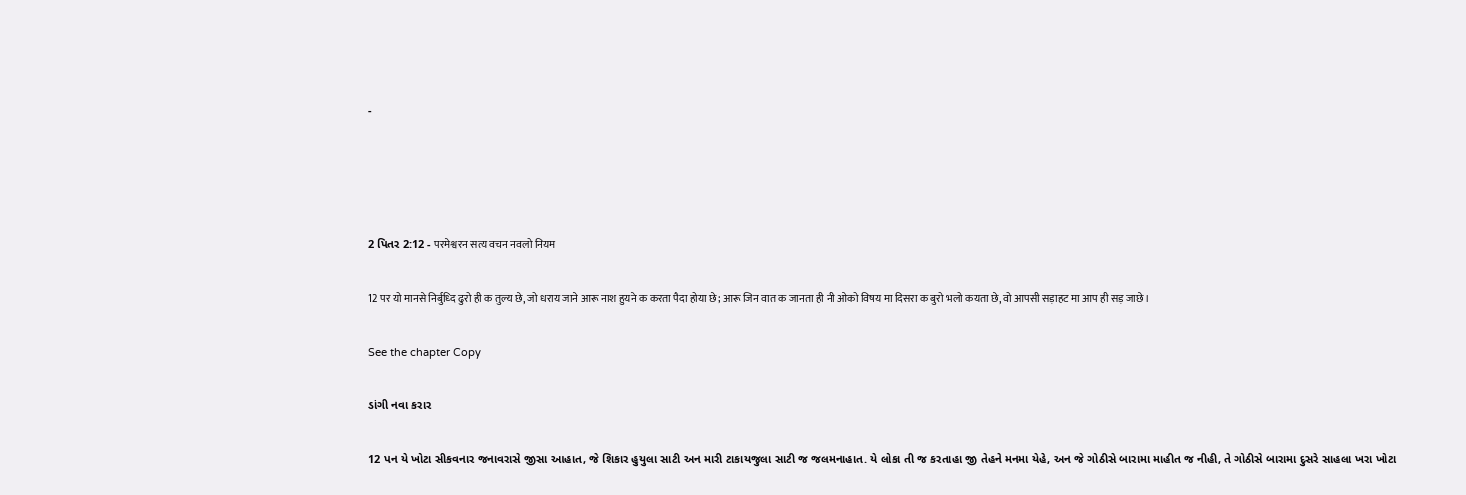-




2 પિતર 2:12 - परमेश्वरन सत्य वचन नवलो नियम

12 पर यो मानसे निर्बुध्दि ढुरो ही क तुल्य छे, जो धराय जाने आरू नाश हुयने क करता पैदा होया छे; आरू जिन वात क जानता ही नी ओको विषय मा दिसरा क बुरो भलो कयता छे, वो आपसी सड़ाहट मा आप ही सड़ जाछे।

See the chapter Copy

ડાંગી નવા કરાર

12 પન યે ખોટા સીકવનાર જનાવરાસે જીસા આહાત, જે શિકાર હુયુલા સાટી અન મારી ટાકાયજુલા સાટી જ જલમનાહાત. યે લોકા તી જ કરતાહા જી તેહને મનમા યેહે, અન જે ગોઠીસે બારામા માહીત જ નીહી, તે ગોઠીસે બારામા દુસરે સાહલા ખરા ખોટા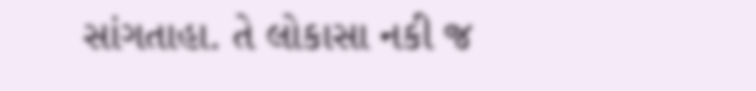સાંગતાહા. તે લોકાસા નકી જ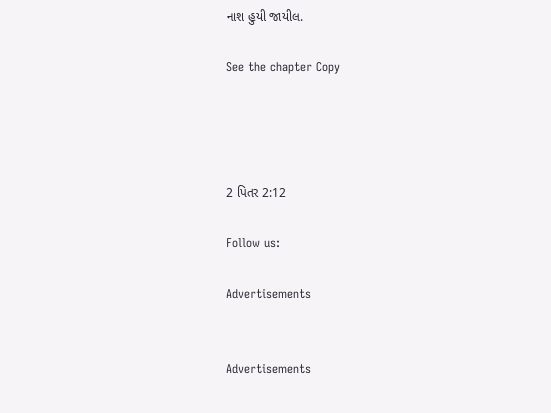નાશ હુયી જાયીલ.

See the chapter Copy




2 પિતર 2:12

Follow us:

Advertisements


Advertisements